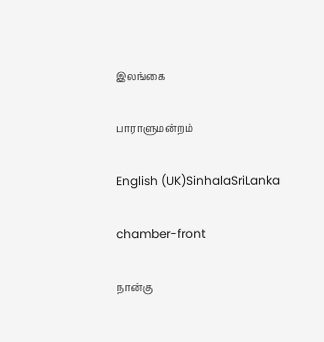இலங்கை

பாராளுமன்றம்

English (UK)SinhalaSriLanka

chamber-front

நான்கு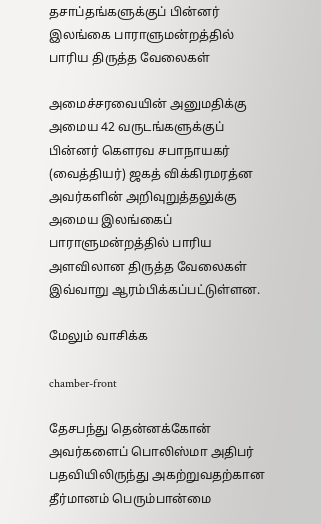தசாப்தங்களுக்குப் பின்னர் இலங்கை பாராளுமன்றத்தில் பாரிய திருத்த வேலைகள்

அமைச்சரவையின் அனுமதிக்கு அமைய 42 வருடங்களுக்குப் பின்னர் கௌரவ சபாநாயகர் (வைத்தியர்) ஜகத் விக்கிரமரத்ன அவர்களின் அறிவுறுத்தலுக்கு அமைய இலங்கைப் பாராளுமன்றத்தில் பாரிய அளவிலான திருத்த வேலைகள் இவ்வாறு ஆரம்பிக்கப்பட்டுள்ளன.

மேலும் வாசிக்க

chamber-front

தேசபந்து தென்னக்கோன் அவர்களைப் பொலிஸ்மா அதிபர் பதவியிலிருந்து அகற்றுவதற்கான தீர்மானம் பெரும்பான்மை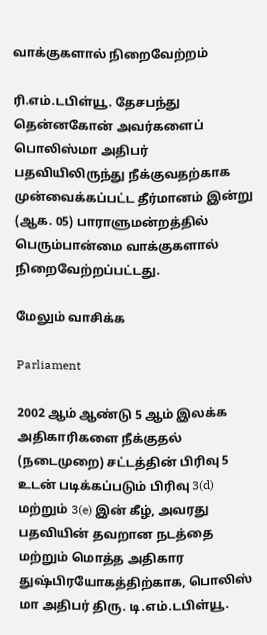வாக்குகளால் நிறைவேற்றம்

ரி.எம்.டபிள்யூ. தேசபந்து தென்னகோன் அவர்களைப் பொலிஸ்மா அதிபர் பதவியிலிருந்து நீக்குவதற்காக முன்வைக்கப்பட்ட தீர்மானம் இன்று (ஆக. 05) பாராளுமன்றத்தில் பெரும்பான்மை வாக்குகளால் நிறைவேற்றப்பட்டது.

மேலும் வாசிக்க

Parliament

2002 ஆம் ஆண்டு 5 ஆம் இலக்க அதிகாரிகளை நீக்குதல் (நடைமுறை) சட்டத்தின் பிரிவு 5 உடன் படிக்கப்படும் பிரிவு 3(d) மற்றும் 3(e) இன் கீழ், அவரது பதவியின் தவறான நடத்தை மற்றும் மொத்த அதிகார துஷ்பிரயோகத்திற்காக, பொலிஸ் மா அதிபர் திரு. டி.எம்.டபிள்யூ.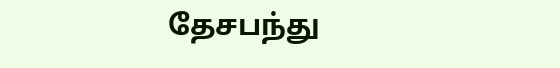தேசபந்து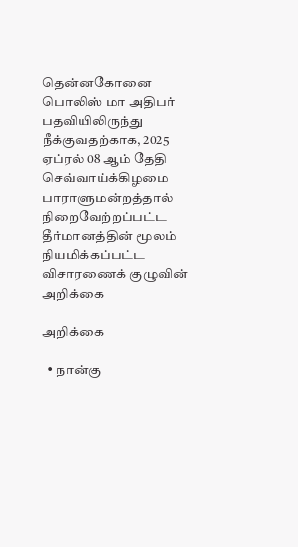தென்னகோனை பொலிஸ் மா அதிபர் பதவியிலிருந்து நீக்குவதற்காக, 2025 ஏப்ரல் 08 ஆம் தேதி செவ்வாய்க்கிழமை பாராளுமன்றத்தால் நிறைவேற்றப்பட்ட தீர்மானத்தின் மூலம் நியமிக்கப்பட்ட விசாரணைக் குழுவின் அறிக்கை

அறிக்கை

  • நான்கு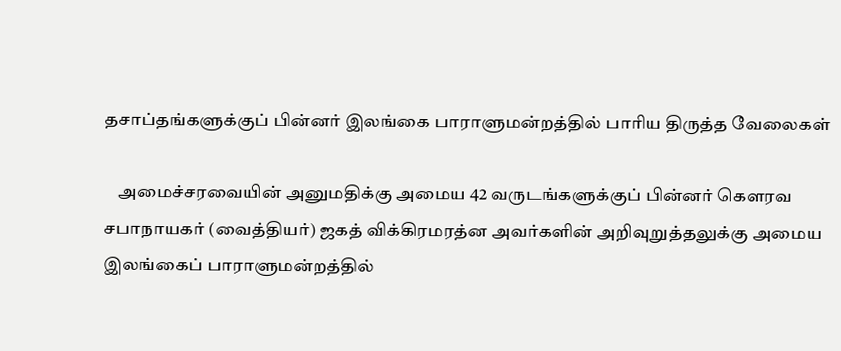தசாப்தங்களுக்குப் பின்னர் இலங்கை பாராளுமன்றத்தில் பாரிய திருத்த வேலைகள்

    அமைச்சரவையின் அனுமதிக்கு அமைய 42 வருடங்களுக்குப் பின்னர் கௌரவ சபாநாயகர் (வைத்தியர்) ஜகத் விக்கிரமரத்ன அவர்களின் அறிவுறுத்தலுக்கு அமைய இலங்கைப் பாராளுமன்றத்தில்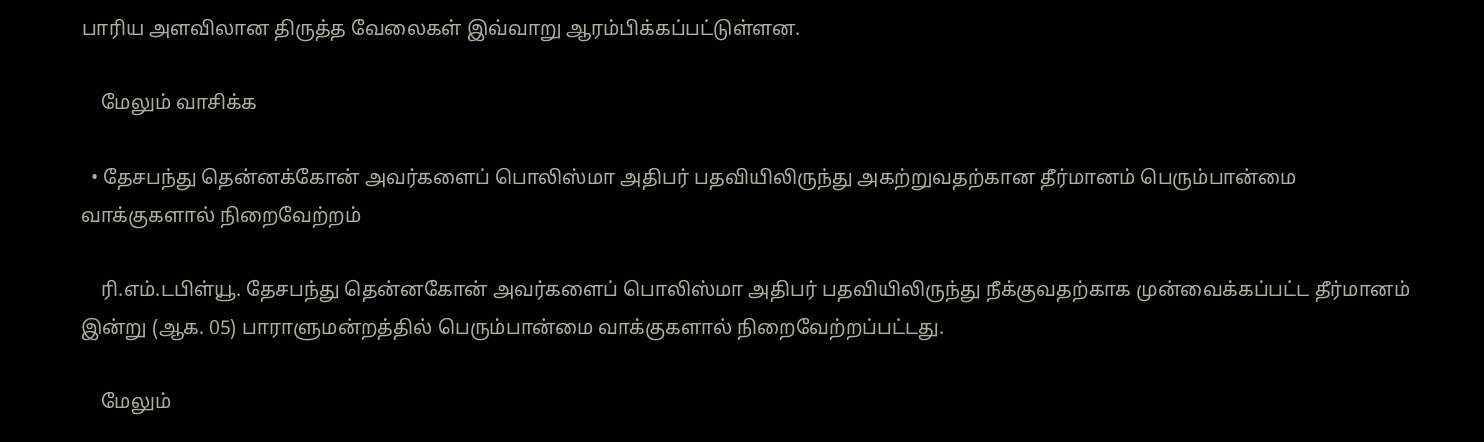பாரிய அளவிலான திருத்த வேலைகள் இவ்வாறு ஆரம்பிக்கப்பட்டுள்ளன.

    மேலும் வாசிக்க

  • தேசபந்து தென்னக்கோன் அவர்களைப் பொலிஸ்மா அதிபர் பதவியிலிருந்து அகற்றுவதற்கான தீர்மானம் பெரும்பான்மை வாக்குகளால் நிறைவேற்றம்

    ரி.எம்.டபிள்யூ. தேசபந்து தென்னகோன் அவர்களைப் பொலிஸ்மா அதிபர் பதவியிலிருந்து நீக்குவதற்காக முன்வைக்கப்பட்ட தீர்மானம் இன்று (ஆக. 05) பாராளுமன்றத்தில் பெரும்பான்மை வாக்குகளால் நிறைவேற்றப்பட்டது.

    மேலும்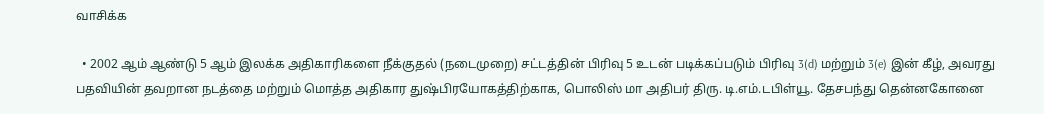வாசிக்க

  • 2002 ஆம் ஆண்டு 5 ஆம் இலக்க அதிகாரிகளை நீக்குதல் (நடைமுறை) சட்டத்தின் பிரிவு 5 உடன் படிக்கப்படும் பிரிவு 3(d) மற்றும் 3(e) இன் கீழ், அவரது பதவியின் தவறான நடத்தை மற்றும் மொத்த அதிகார துஷ்பிரயோகத்திற்காக, பொலிஸ் மா அதிபர் திரு. டி.எம்.டபிள்யூ. தேசபந்து தென்னகோனை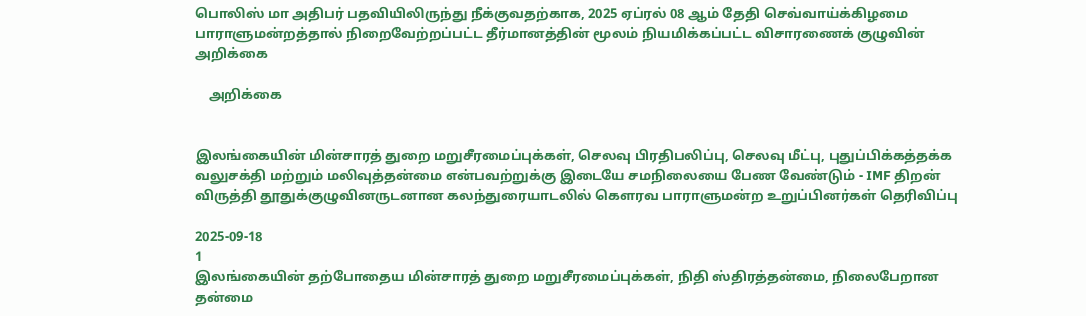பொலிஸ் மா அதிபர் பதவியிலிருந்து நீக்குவதற்காக, 2025 ஏப்ரல் 08 ஆம் தேதி செவ்வாய்க்கிழமை பாராளுமன்றத்தால் நிறைவேற்றப்பட்ட தீர்மானத்தின் மூலம் நியமிக்கப்பட்ட விசாரணைக் குழுவின் அறிக்கை

    அறிக்கை


இலங்கையின் மின்சாரத் துறை மறுசீரமைப்புக்கள், செலவு பிரதிபலிப்பு, செலவு மீட்பு, புதுப்பிக்கத்தக்க வலுசக்தி மற்றும் மலிவுத்தன்மை என்பவற்றுக்கு இடையே சமநிலையை பேண வேண்டும் - IMF திறன் விருத்தி தூதுக்குழுவினருடனான கலந்துரையாடலில் கௌரவ பாராளுமன்ற உறுப்பினர்கள் தெரிவிப்பு

2025-09-18
1
இலங்கையின் தற்போதைய மின்சாரத் துறை மறுசீரமைப்புக்கள், நிதி ஸ்திரத்தன்மை, நிலைபேறான தன்மை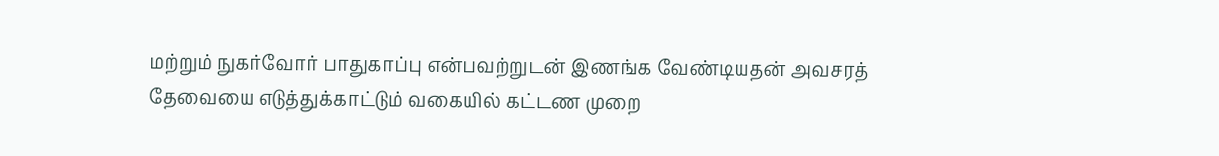மற்றும் நுகர்வோர் பாதுகாப்பு என்பவற்றுடன் இணங்க வேண்டியதன் அவசரத் தேவையை எடுத்துக்காட்டும் வகையில் கட்டண முறை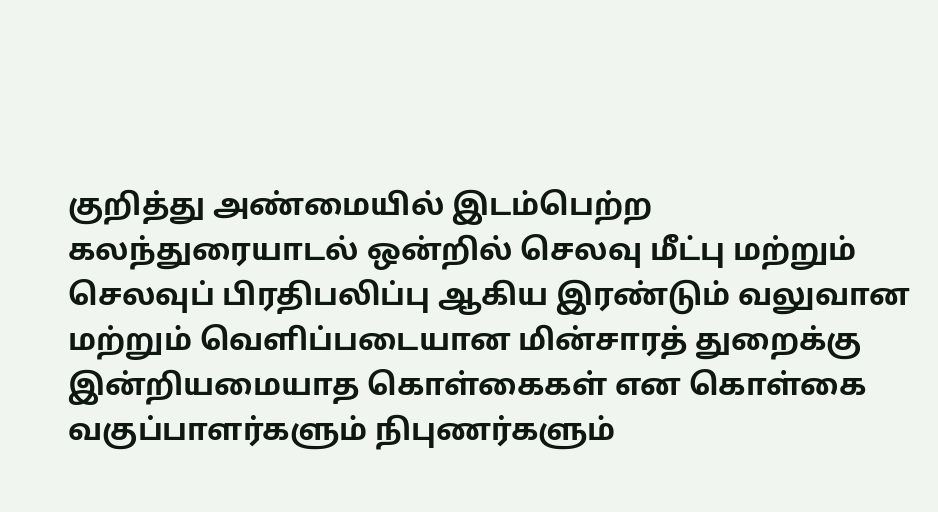குறித்து அண்மையில் இடம்பெற்ற கலந்துரையாடல் ஒன்றில் செலவு மீட்பு மற்றும் செலவுப் பிரதிபலிப்பு ஆகிய இரண்டும் வலுவான மற்றும் வெளிப்படையான மின்சாரத் துறைக்கு இன்றியமையாத கொள்கைகள் என கொள்கை வகுப்பாளர்களும் நிபுணர்களும்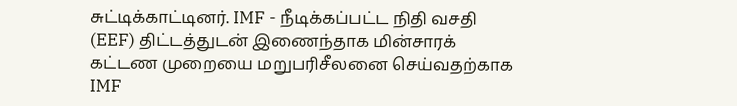சுட்டிக்காட்டினர். IMF - நீடிக்கப்பட்ட நிதி வசதி (EEF) திட்டத்துடன் இணைந்தாக மின்சாரக் கட்டண முறையை மறுபரிசீலனை செய்வதற்காக IMF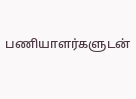பணியாளர்களுடன்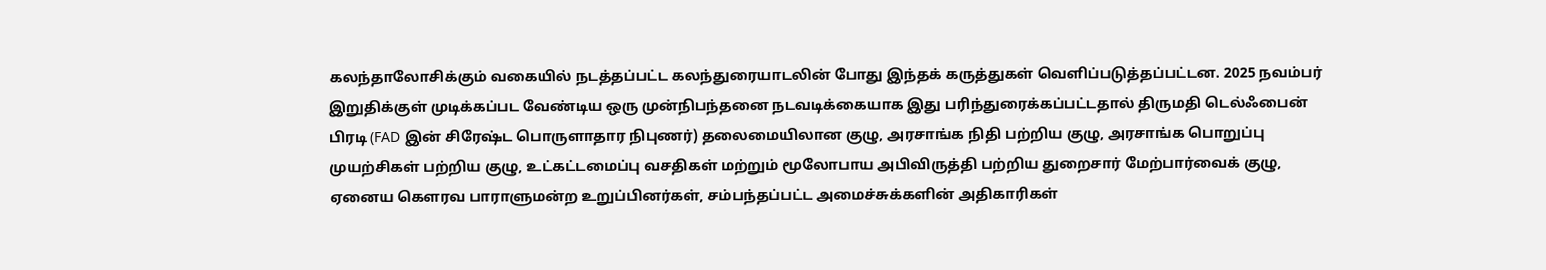கலந்தாலோசிக்கும் வகையில் நடத்தப்பட்ட கலந்துரையாடலின் போது இந்தக் கருத்துகள் வெளிப்படுத்தப்பட்டன. 2025 நவம்பர் இறுதிக்குள் முடிக்கப்பட வேண்டிய ஒரு முன்நிபந்தனை நடவடிக்கையாக இது பரிந்துரைக்கப்பட்டதால் திருமதி டெல்ஃபைன் பிரடி (FAD இன் சிரேஷ்ட பொருளாதார நிபுணர்) தலைமையிலான குழு, அரசாங்க நிதி பற்றிய குழு, அரசாங்க பொறுப்பு முயற்சிகள் பற்றிய குழு, உட்கட்டமைப்பு வசதிகள் மற்றும் மூலோபாய அபிவிருத்தி பற்றிய துறைசார் மேற்பார்வைக் குழு, ஏனைய கௌரவ பாராளுமன்ற உறுப்பினர்கள், சம்பந்தப்பட்ட அமைச்சுக்களின் அதிகாரிகள்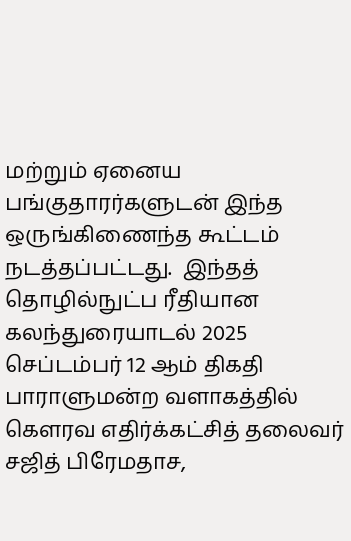மற்றும் ஏனைய பங்குதாரர்களுடன் இந்த ஒருங்கிணைந்த கூட்டம் நடத்தப்பட்டது.  இந்தத் தொழில்நுட்ப ரீதியான கலந்துரையாடல் 2025 செப்டம்பர் 12 ஆம் திகதி பாராளுமன்ற வளாகத்தில் கௌரவ எதிர்க்கட்சித் தலைவர் சஜித் பிரேமதாச,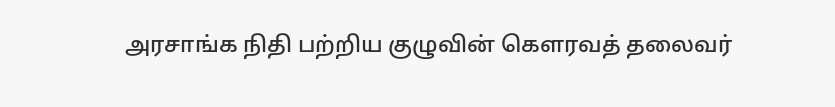அரசாங்க நிதி பற்றிய குழுவின் கௌரவத் தலைவர்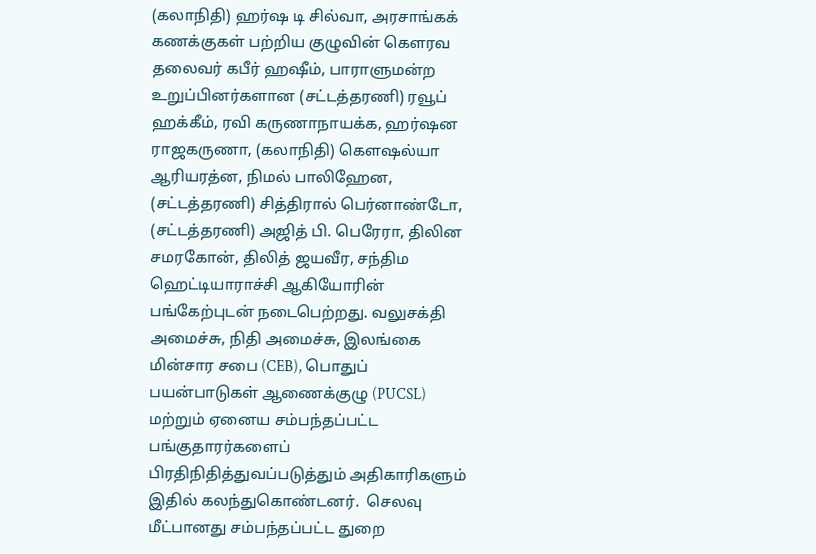(கலாநிதி) ஹர்ஷ டி சில்வா, அரசாங்கக் கணக்குகள் பற்றிய குழுவின் கௌரவ தலைவர் கபீர் ஹஷீம், பாராளுமன்ற உறுப்பினர்களான (சட்டத்தரணி) ரவூப் ஹக்கீம், ரவி கருணாநாயக்க, ஹர்ஷன ராஜகருணா, (கலாநிதி) கௌஷல்யா ஆரியரத்ன, நிமல் பாலிஹேன, (சட்டத்தரணி) சித்திரால் பெர்னாண்டோ, (சட்டத்தரணி) அஜித் பி. பெரேரா, திலின சமரகோன், திலித் ஜயவீர, சந்திம ஹெட்டியாராச்சி ஆகியோரின் பங்கேற்புடன் நடைபெற்றது. வலுசக்தி அமைச்சு, நிதி அமைச்சு, இலங்கை மின்சார சபை (CEB), பொதுப் பயன்பாடுகள் ஆணைக்குழு (PUCSL) மற்றும் ஏனைய சம்பந்தப்பட்ட பங்குதாரர்களைப் பிரதிநிதித்துவப்படுத்தும் அதிகாரிகளும் இதில் கலந்துகொண்டனர்.  செலவு மீட்பானது சம்பந்தப்பட்ட துறை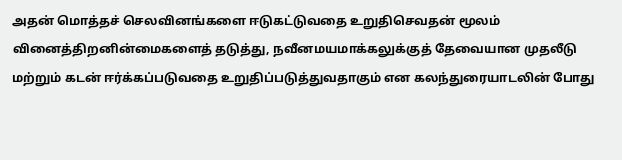அதன் மொத்தச் செலவினங்களை ஈடுகட்டுவதை உறுதிசெவதன் மூலம் வினைத்திறனின்மைகளைத் தடுத்து, நவீனமயமாக்கலுக்குத் தேவையான முதலீடு மற்றும் கடன் ஈர்க்கப்படுவதை உறுதிப்படுத்துவதாகும் என கலந்துரையாடலின் போது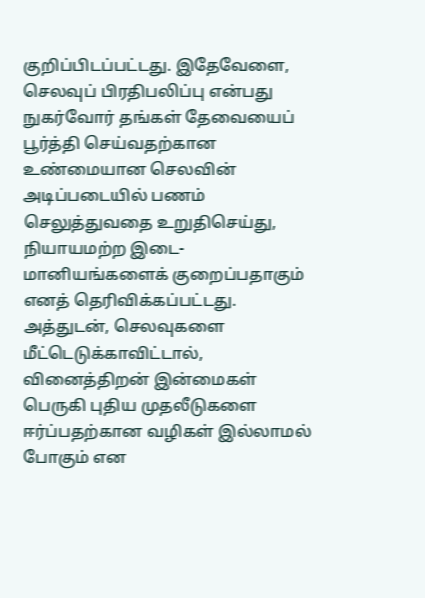குறிப்பிடப்பட்டது. இதேவேளை, செலவுப் பிரதிபலிப்பு என்பது நுகர்வோர் தங்கள் தேவையைப் பூர்த்தி செய்வதற்கான உண்மையான செலவின் அடிப்படையில் பணம் செலுத்துவதை உறுதிசெய்து, நியாயமற்ற இடை-மானியங்களைக் குறைப்பதாகும் எனத் தெரிவிக்கப்பட்டது. அத்துடன், செலவுகளை மீட்டெடுக்காவிட்டால், வினைத்திறன் இன்மைகள் பெருகி புதிய முதலீடுகளை ஈர்ப்பதற்கான வழிகள் இல்லாமல் போகும் என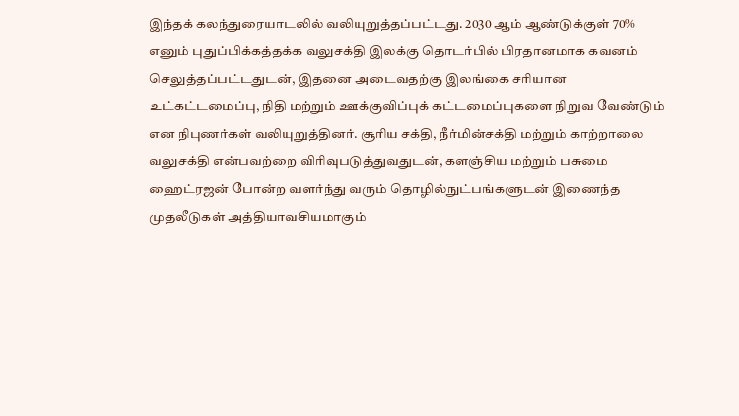இந்தக் கலந்துரையாடலில் வலியுறுத்தப்பட்டது. 2030 ஆம் ஆண்டுக்குள் 70% எனும் புதுப்பிக்கத்தக்க வலுசக்தி இலக்கு தொடர்பில் பிரதானமாக கவனம் செலுத்தப்பட்டதுடன், இதனை அடைவதற்கு இலங்கை சரியான உட்கட்டமைப்பு, நிதி மற்றும் ஊக்குவிப்புக் கட்டமைப்புகளை நிறுவ வேண்டும் என நிபுணர்கள் வலியுறுத்தினர். சூரிய சக்தி, நீர்மின்சக்தி மற்றும் காற்றாலை வலுசக்தி என்பவற்றை விரிவுபடுத்துவதுடன், களஞ்சிய மற்றும் பசுமை ஹைட்ரஜன் போன்ற வளர்ந்து வரும் தொழில்நுட்பங்களுடன் இணைந்த முதலீடுகள் அத்தியாவசியமாகும்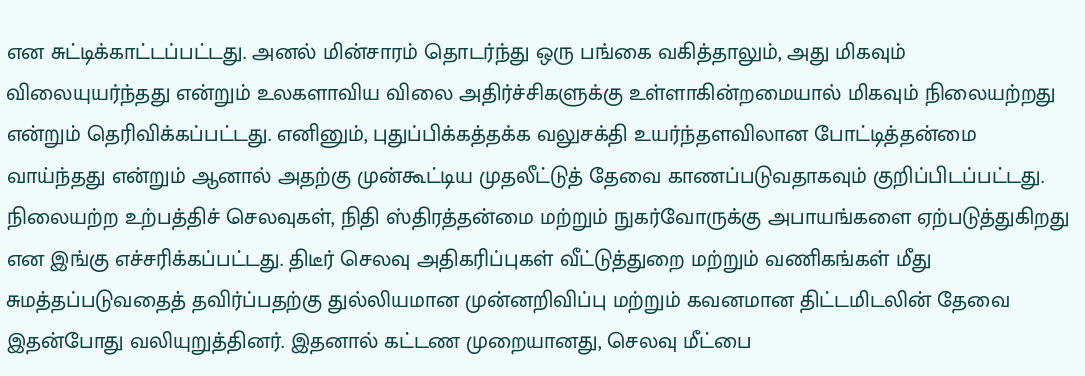என சுட்டிக்காட்டப்பட்டது. அனல் மின்சாரம் தொடர்ந்து ஒரு பங்கை வகித்தாலும், அது மிகவும் விலையுயர்ந்தது என்றும் உலகளாவிய விலை அதிர்ச்சிகளுக்கு உள்ளாகின்றமையால் மிகவும் நிலையற்றது என்றும் தெரிவிக்கப்பட்டது. எனினும், புதுப்பிக்கத்தக்க வலுசக்தி உயர்ந்தளவிலான போட்டித்தன்மை வாய்ந்தது என்றும் ஆனால் அதற்கு முன்கூட்டிய முதலீட்டுத் தேவை காணப்படுவதாகவும் குறிப்பிடப்பட்டது. நிலையற்ற உற்பத்திச் செலவுகள், நிதி ஸ்திரத்தன்மை மற்றும் நுகர்வோருக்கு அபாயங்களை ஏற்படுத்துகிறது என இங்கு எச்சரிக்கப்பட்டது. திடீர் செலவு அதிகரிப்புகள் வீட்டுத்துறை மற்றும் வணிகங்கள் மீது சுமத்தப்படுவதைத் தவிர்ப்பதற்கு துல்லியமான முன்னறிவிப்பு மற்றும் கவனமான திட்டமிடலின் தேவை இதன்போது வலியுறுத்தினர். இதனால் கட்டண முறையானது, செலவு மீட்பை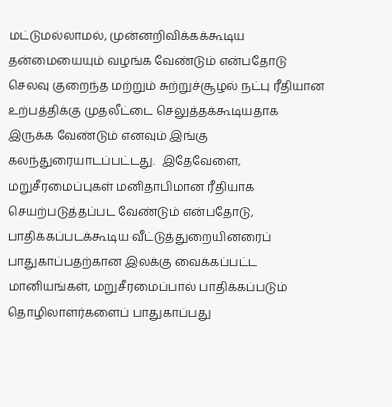மட்டுமல்லாமல், முன்னறிவிக்கக்கூடிய தன்மையையும் வழங்க வேண்டும் என்பதோடு செலவு குறைந்த மற்றும் சுற்றுச்சூழல் நட்பு ரீதியான உற்பத்திக்கு முதலீட்டை செலுத்தக்கூடியதாக இருக்க வேண்டும் எனவும் இங்கு கலந்துரையாடப்பட்டது.  இதேவேளை, மறுசீரமைப்புகள் மனிதாபிமான ரீதியாக செயற்படுத்தப்பட வேண்டும் என்பதோடு, பாதிக்கப்படக்கூடிய வீட்டுத்துறையினரைப் பாதுகாப்பதற்கான இலக்கு வைக்கப்பட்ட மானியங்கள், மறுசீரமைப்பால் பாதிக்கப்படும் தொழிலாளர்களைப் பாதுகாப்பது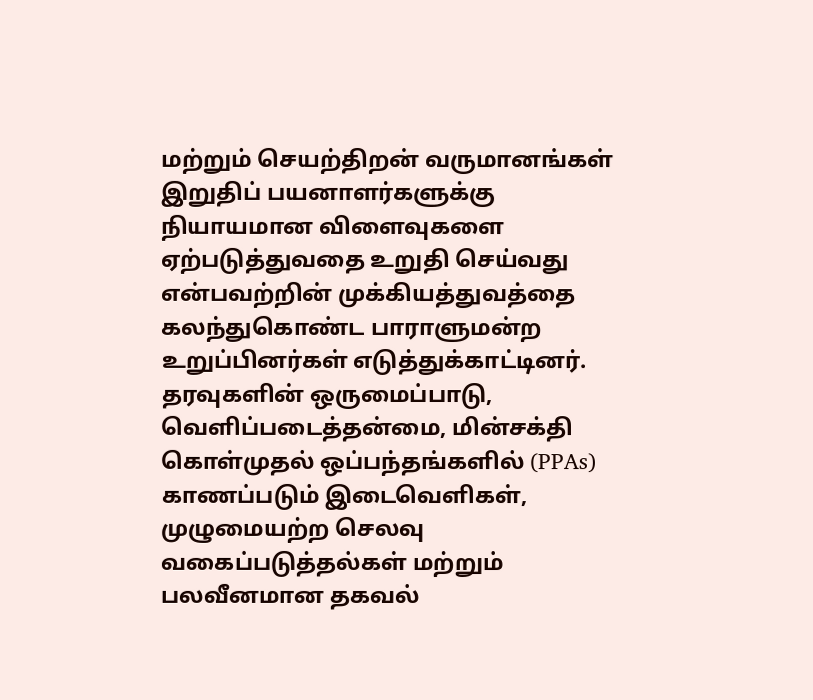மற்றும் செயற்திறன் வருமானங்கள் இறுதிப் பயனாளர்களுக்கு நியாயமான விளைவுகளை ஏற்படுத்துவதை உறுதி செய்வது என்பவற்றின் முக்கியத்துவத்தை கலந்துகொண்ட பாராளுமன்ற உறுப்பினர்கள் எடுத்துக்காட்டினர். தரவுகளின் ஒருமைப்பாடு, வெளிப்படைத்தன்மை, மின்சக்தி கொள்முதல் ஒப்பந்தங்களில் (PPAs) காணப்படும் இடைவெளிகள், முழுமையற்ற செலவு வகைப்படுத்தல்கள் மற்றும் பலவீனமான தகவல்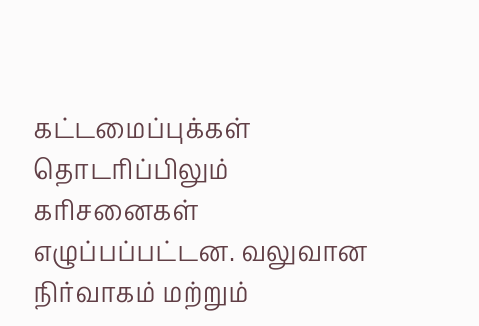கட்டமைப்புக்கள் தொடரிப்பிலும் கரிசனைகள் எழுப்பப்பட்டன. வலுவான நிர்வாகம் மற்றும்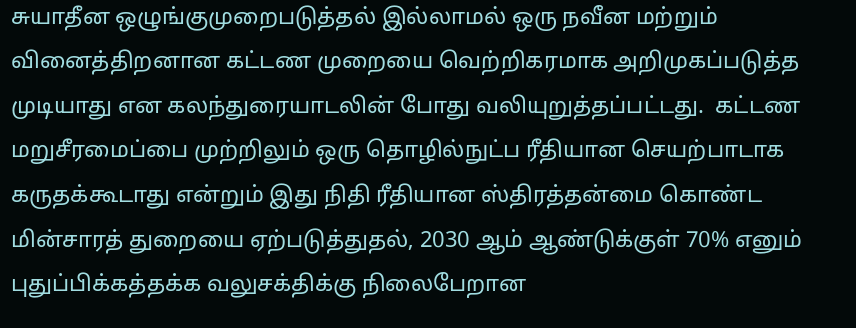சுயாதீன ஒழுங்குமுறைபடுத்தல் இல்லாமல் ஒரு நவீன மற்றும் வினைத்திறனான கட்டண முறையை வெற்றிகரமாக அறிமுகப்படுத்த முடியாது என கலந்துரையாடலின் போது வலியுறுத்தப்பட்டது.  கட்டண மறுசீரமைப்பை முற்றிலும் ஒரு தொழில்நுட்ப ரீதியான செயற்பாடாக கருதக்கூடாது என்றும் இது நிதி ரீதியான ஸ்திரத்தன்மை கொண்ட மின்சாரத் துறையை ஏற்படுத்துதல், 2030 ஆம் ஆண்டுக்குள் 70% எனும் புதுப்பிக்கத்தக்க வலுசக்திக்கு நிலைபேறான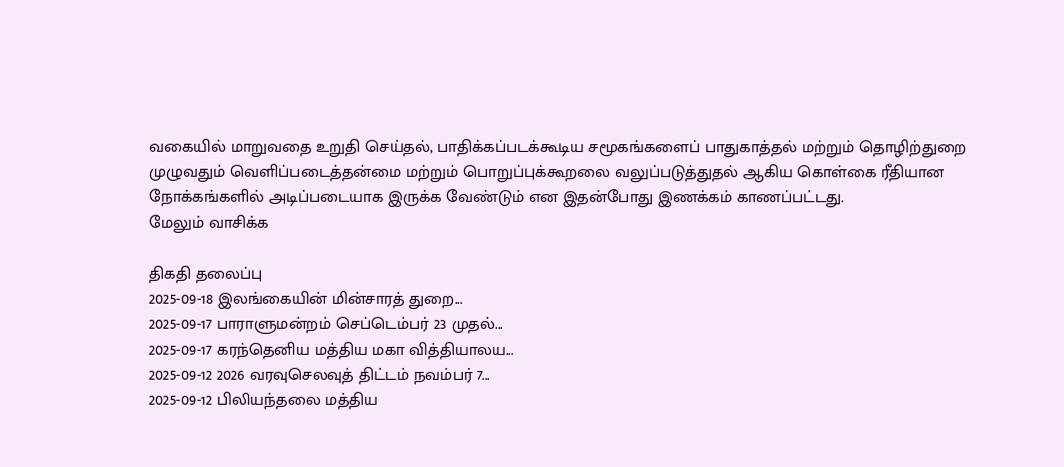வகையில் மாறுவதை உறுதி செய்தல், பாதிக்கப்படக்கூடிய சமூகங்களைப் பாதுகாத்தல் மற்றும் தொழிற்துறை முழுவதும் வெளிப்படைத்தன்மை மற்றும் பொறுப்புக்கூறலை வலுப்படுத்துதல் ஆகிய கொள்கை ரீதியான நோக்கங்களில் அடிப்படையாக இருக்க வேண்டும் என இதன்போது இணக்கம் காணப்பட்டது.
மேலும் வாசிக்க

திகதி தலைப்பு
2025-09-18 இலங்கையின் மின்சாரத் துறை...
2025-09-17 பாராளுமன்றம் செப்டெம்பர் 23 முதல்...
2025-09-17 கரந்தெனிய மத்திய மகா வித்தியாலய...
2025-09-12 2026 வரவுசெலவுத் திட்டம் நவம்பர் 7...
2025-09-12 பிலியந்தலை மத்திய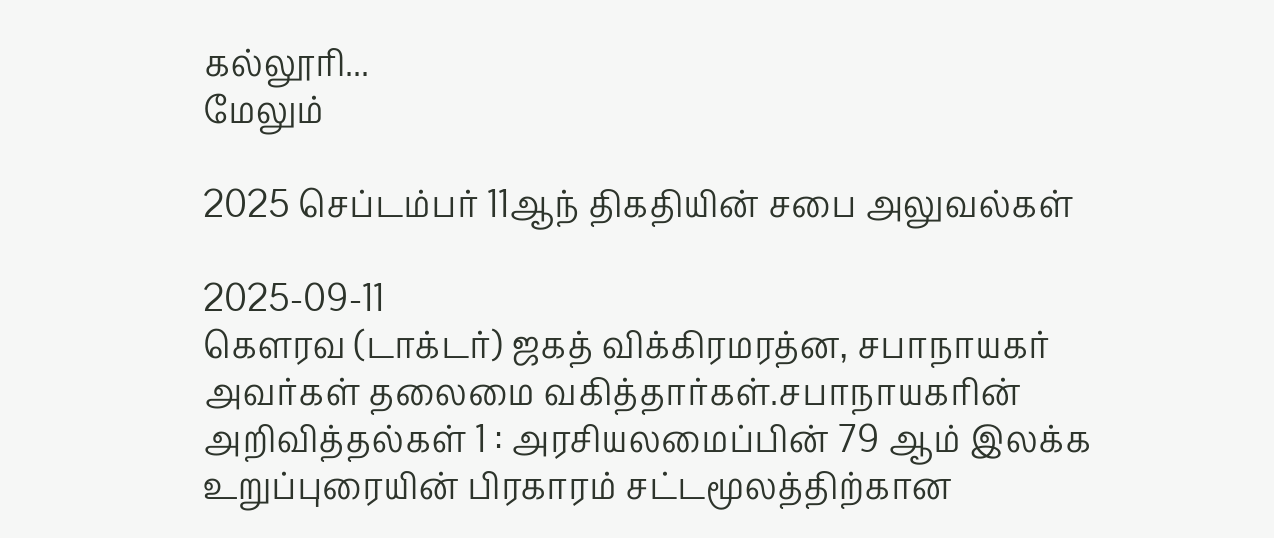கல்லூரி...
மேலும்

2025 செப்டம்பர் 11ஆந் திகதியின் சபை அலுவல்கள்

2025-09-11
கௌரவ (டாக்டர்) ஜகத் விக்கிரமரத்ன, சபாநாயகர் அவர்கள் தலைமை வகித்தார்கள்.சபாநாயகரின் அறிவித்தல்கள் 1 : அரசியலமைப்பின் 79 ஆம் இலக்க உறுப்புரையின் பிரகாரம் சட்டமூலத்திற்கான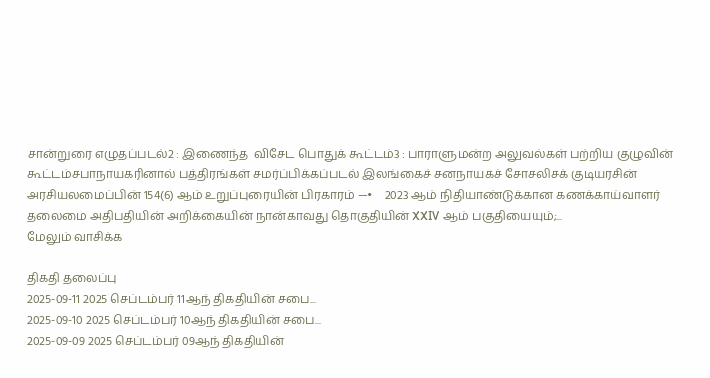சான்றுரை எழுதப்படல்2 : இணைந்த  விசேட பொதுக் கூட்டம்3 : பாராளுமன்ற அலுவல்கள் பற்றிய குழுவின் கூட்டம்சபாநாயகரினால் பத்திரங்கள் சமர்ப்பிக்கப்படல் இலங்கைச் சனநாயகச் சோசலிசக் குடியரசின் அரசியலமைப்பின் 154(6) ஆம் உறுப்புரையின் பிரகாரம் —•    2023 ஆம் நிதியாண்டுக்கான கணக்காய்வாளர் தலைமை அதிபதியின் அறிக்கையின் நான்காவது தொகுதியின் XXIV ஆம் பகுதியையும்;...
மேலும் வாசிக்க

திகதி தலைப்பு
2025-09-11 2025 செப்டம்பர் 11ஆந் திகதியின் சபை...
2025-09-10 2025 செப்டம்பர் 10ஆந் திகதியின் சபை...
2025-09-09 2025 செப்டம்பர் 09ஆந் திகதியின்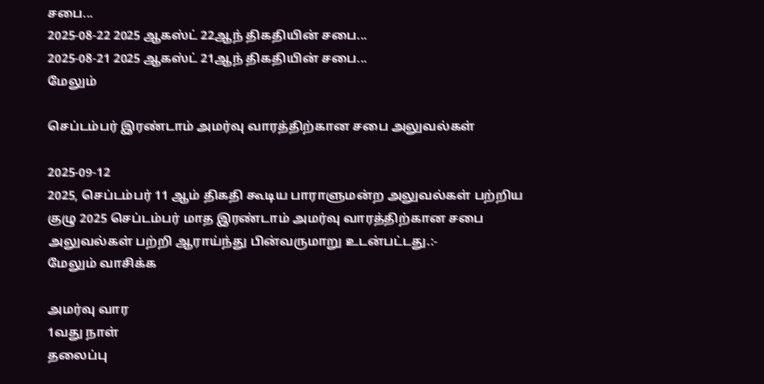சபை...
2025-08-22 2025 ஆகஸ்ட் 22ஆந் திகதியின் சபை...
2025-08-21 2025 ஆகஸ்ட் 21ஆந் திகதியின் சபை...
மேலும்

செப்டம்பர் இரண்டாம் அமர்வு வாரத்திற்கான சபை அலுவல்கள்

2025-09-12
2025, செப்டம்பர் 11 ஆம் திகதி கூடிய பாராளுமன்ற அலுவல்கள் பற்றிய குழு 2025 செப்டம்பர் மாத இரண்டாம் அமர்வு வாரத்திற்கான சபை அலுவல்கள் பற்றி ஆராய்ந்து பின்வருமாறு உடன்பட்டது.:-
மேலும் வாசிக்க

அமர்வு வார
1வது நாள்
தலைப்பு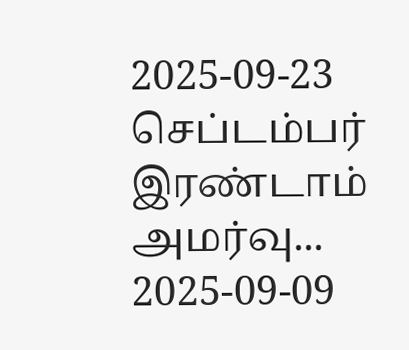2025-09-23 செப்டம்பர் இரண்டாம் அமர்வு...
2025-09-09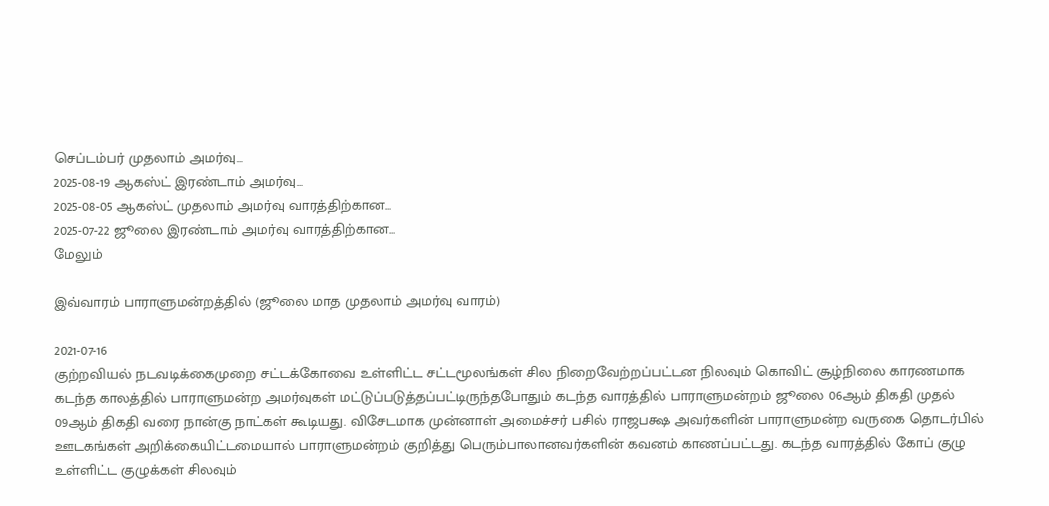செப்டம்பர் முதலாம் அமர்வு...
2025-08-19 ஆகஸ்ட் இரண்டாம் அமர்வு...
2025-08-05 ஆகஸ்ட் முதலாம் அமர்வு வாரத்திற்கான...
2025-07-22 ஜூலை இரண்டாம் அமர்வு வாரத்திற்கான...
மேலும்

இவ்வாரம் பாராளுமன்றத்தில் (ஜூலை மாத முதலாம் அமர்வு வாரம்)

2021-07-16
குற்றவியல் நடவடிக்கைமுறை சட்டக்கோவை உள்ளிட்ட சட்டமூலங்கள் சில நிறைவேற்றப்பட்டன நிலவும் கொவிட் சூழ்நிலை காரணமாக கடந்த காலத்தில் பாராளுமன்ற அமர்வுகள் மட்டுப்படுத்தப்பட்டிருந்தபோதும் கடந்த வாரத்தில் பாராளுமன்றம் ஜூலை 06ஆம் திகதி முதல் 09ஆம் திகதி வரை நான்கு நாட்கள் கூடியது. விசேடமாக முன்னாள் அமைச்சர் பசில் ராஜபக்ஷ அவர்களின் பாராளுமன்ற வருகை தொடர்பில் ஊடகங்கள் அறிக்கையிட்டமையால் பாராளுமன்றம் குறித்து பெரும்பாலானவர்களின் கவனம் காணப்பட்டது. கடந்த வாரத்தில் கோப் குழு உள்ளிட்ட குழுக்கள் சிலவும்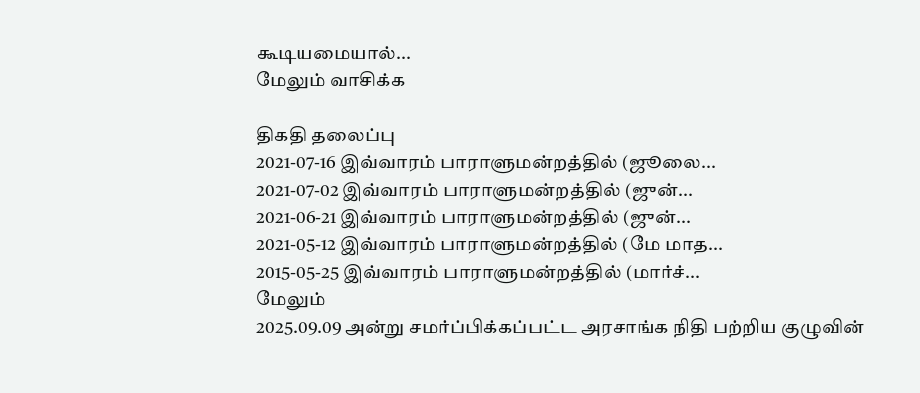கூடியமையால்...
மேலும் வாசிக்க

திகதி தலைப்பு
2021-07-16 இவ்வாரம் பாராளுமன்றத்தில் (ஜூலை...
2021-07-02 இவ்வாரம் பாராளுமன்றத்தில் (ஜுன்...
2021-06-21 இவ்வாரம் பாராளுமன்றத்தில் (ஜுன்...
2021-05-12 இவ்வாரம் பாராளுமன்றத்தில் (மே மாத...
2015-05-25 இவ்வாரம் பாராளுமன்றத்தில் (மார்ச்...
மேலும்
2025.09.09 அன்று சமர்ப்பிக்கப்பட்ட அரசாங்க நிதி பற்றிய குழுவின்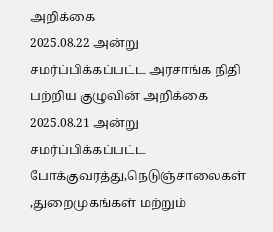அறிக்கை
2025.08.22 அன்று சமர்ப்பிக்கப்பட்ட அரசாங்க நிதி பற்றிய குழுவின் அறிக்கை
2025.08.21 அன்று சமர்ப்பிக்கப்பட்ட போக்குவரத்து,நெடுஞ்சாலைகள் ,துறைமுகங்கள் மற்றும்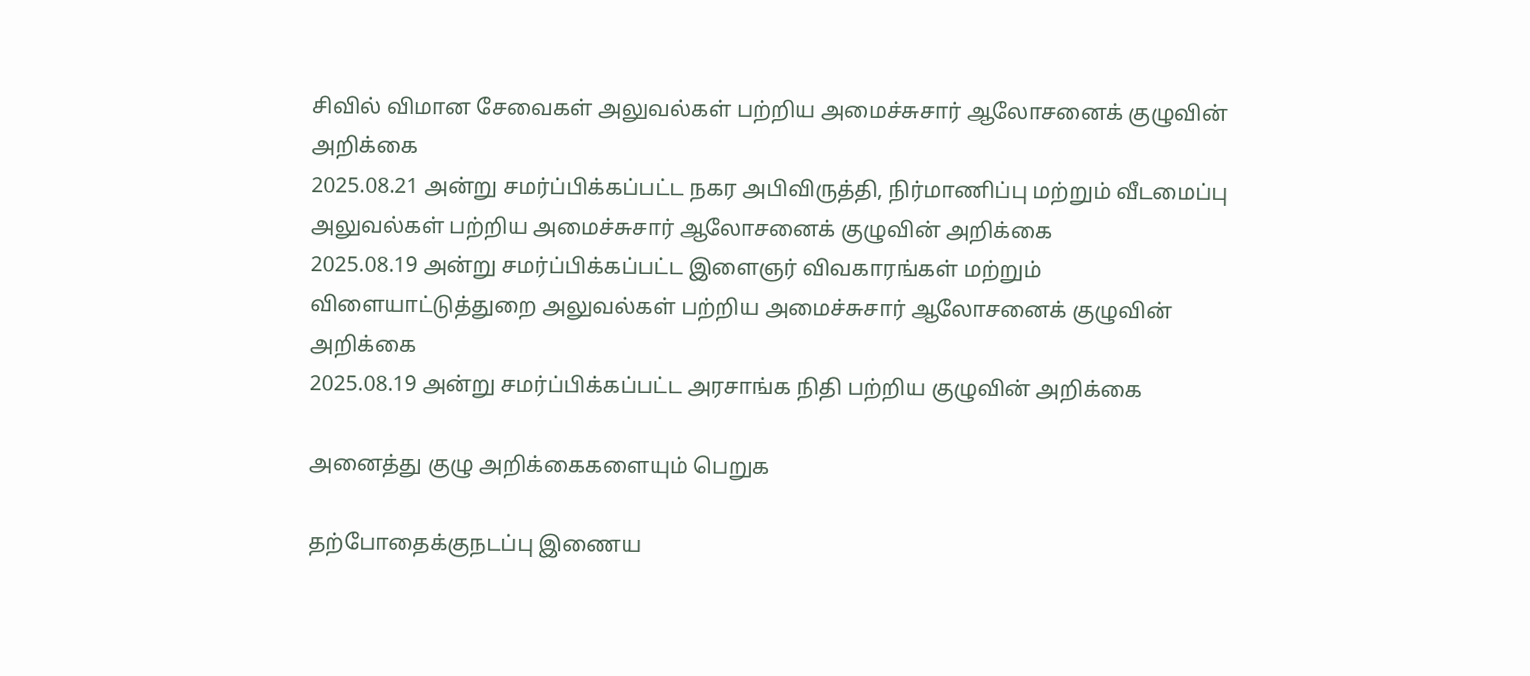சிவில் விமான சேவைகள் அலுவல்கள் பற்றிய அமைச்சுசார் ஆலோசனைக் குழுவின் அறிக்கை
2025.08.21 அன்று சமர்ப்பிக்கப்பட்ட நகர அபிவிருத்தி, நிர்மாணிப்பு மற்றும் வீடமைப்பு அலுவல்கள் பற்றிய அமைச்சுசார் ஆலோசனைக் குழுவின் அறிக்கை
2025.08.19 அன்று சமர்ப்பிக்கப்பட்ட இளைஞர் விவகாரங்கள் மற்றும் விளையாட்டுத்துறை அலுவல்கள் பற்றிய அமைச்சுசார் ஆலோசனைக் குழுவின் அறிக்கை
2025.08.19 அன்று சமர்ப்பிக்கப்பட்ட அரசாங்க நிதி பற்றிய குழுவின் அறிக்கை

அனைத்து குழு அறிக்கைகளையும் பெறுக

தற்போதைக்குநடப்பு இணைய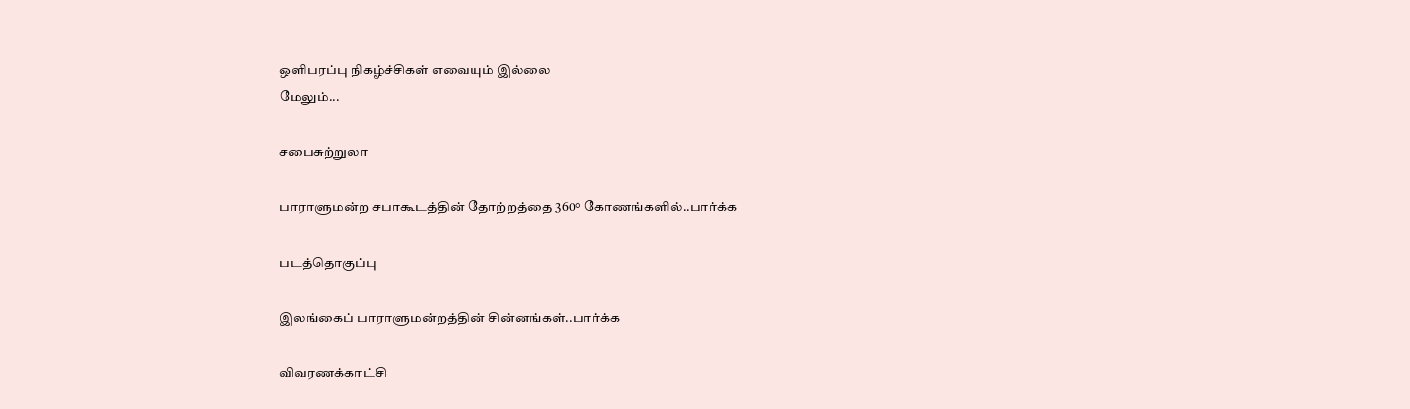ஒளிபரப்பு நிகழ்ச்சிகள் எவையும் இல்லை
மேலும்...

சபைசுற்றுலா

பாராளுமன்ற சபாகூடத்தின் தோற்றத்தை 360° கோணங்களில்..பார்க்க

படத்தொகுப்பு

இலங்கைப் பாராளுமன்றத்தின் சின்னங்கள்..பார்க்க

விவரணக்காட்சி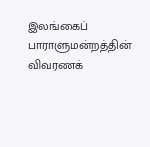இலங்கைப் பாராளுமன்றத்தின் விவரணக்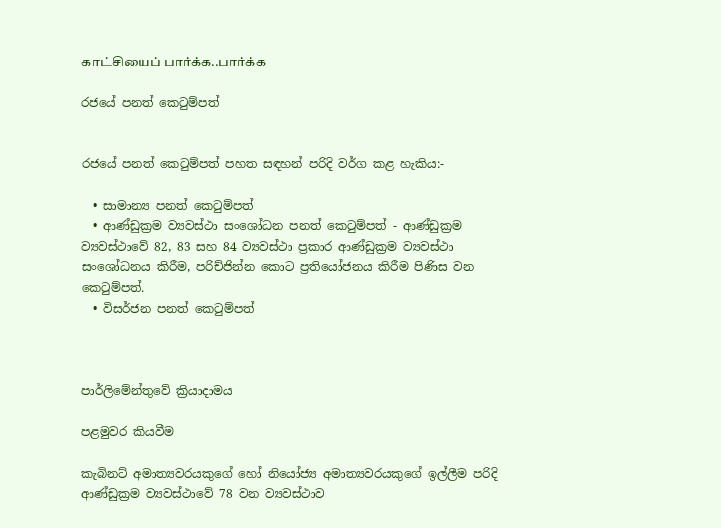காட்சியைப் பார்க்க..பார்க்க

රජයේ පනත් ‌කෙටුම්පත්


රජයේ පනත් කෙටුම්පත් පහත සඳහන් පරිදි වර්ග කළ හැකිය:-

  • සාමාන්‍ය පනත් කෙටුම්පත්
  • ආණ්ඩුක්‍රම ව්‍යවස්ථා සංශෝධන පනත් කෙටුම්පත් - ආණ්ඩුක්‍රම ව්‍යවස්ථාවේ 82, 83 සහ 84 ව්‍යවස්ථා ප්‍රකාර ආණ්ඩුක්‍රම ව්‍යවස්ථා සංශෝධනය කිරීම, පරිච්ජින්න කොට ප්‍රතියෝජනය කිරීම පිණිස වන කෙටුම්පත්.
  • විසර්ජන පනත් කෙටුම්පත්



පාර්ලිමේන්තුවේ ක්‍රියාදාමය

පළමුවර කියවීම

කැබිනට් අමාත්‍යවරයකුගේ හෝ නියෝජ්‍ය අමාත්‍යවරයකුගේ ඉල්ලීම පරිදි ආණ්ඩුක්‍රම ව්‍යවස්ථාවේ 78 වන ව්‍යවස්ථාව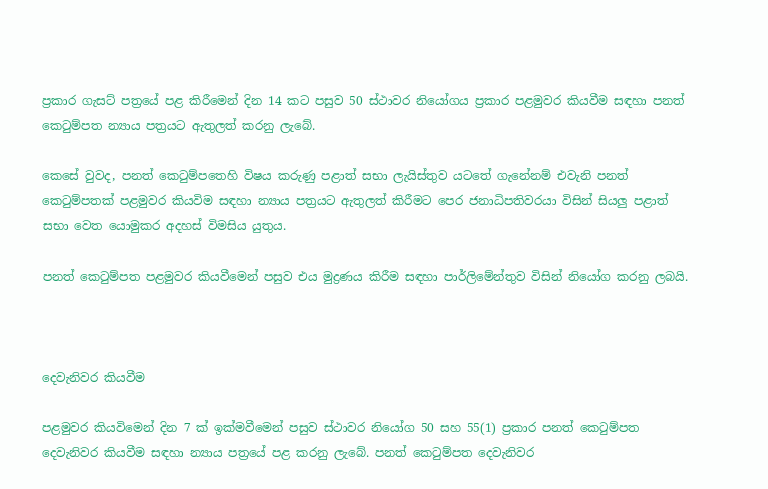ප්‍රකාර ගැසට් පත්‍රයේ පළ කිරීමෙන් දින 14 කට පසුව 50 ස්ථාවර නියෝගය ප්‍රකාර පළමුවර කියවීම සඳහා පනත් කෙටුම්පත න්‍යාය පත්‍රයට ඇතුලත් කරනු ලැබේ.

කෙසේ වුවද, පනත් කෙටුම්පතෙහි විෂය කරුණු පළාත් සභා ලැයිස්තුව යටතේ ගැනේනම් එවැනි පනත් කෙටුම්පතක් පළමුවර කියවිම සඳහා න්‍යාය පත්‍රයට ඇතුලත් කිරීමට පෙර ජනාධිපතිවරයා විසින් සියලු පළාත් සභා වෙත යොමුකර අදහස් විමසිය යුතුය.

පනත් කෙටුම්පත ‍පළමුවර කියවීමෙන් පසුව එය මුද්‍රණය කිරීම සඳහා පාර්ලිමේන්තුව විසින් නියෝග කරනු ලබයි.



දෙවැනිවර කියවීම

පළමුවර කියවිමෙන් දින 7 ක් ඉක්මවීමෙන් පසුව ස්ථාවර නියෝග 50 සහ 55(1) ප්‍රකාර පනත් කෙටුම්පත දෙවැනිවර කියවීම සඳහා න්‍යාය පත්‍රයේ පළ කරනු ලැබේ. පනත් කෙටුම්පත දෙවැනිවර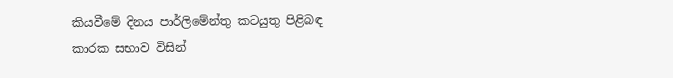කියවීමේ දිනය පාර්ලිමේන්තු කටයුතු පිළිබඳ කාරක සභාව විසින්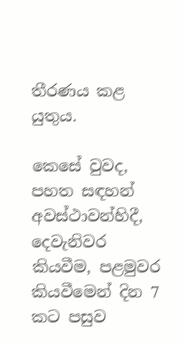තීරණය කළ යුතුය.

කෙසේ වුවද, පහත සඳහන් අවස්ථාවන්හිදී, දෙවැනිවර කියවීම, පළමුවර කියවීමෙන් දින 7 කට පසුව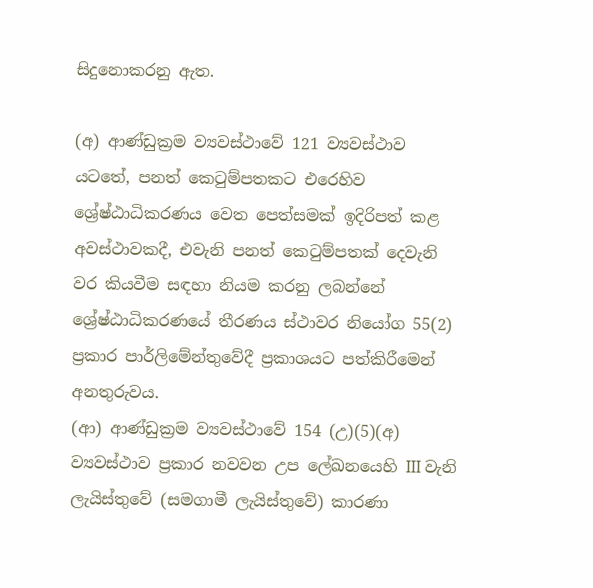සිදුනොකරනු ඇත.

(අ) ආණ්ඩුක්‍රම ව්‍යවස්ථාවේ 121 ව්‍යවස්ථාව යටතේ, පනත් කෙටුම්පතකට එරෙහිව ශ්‍රේෂ්ඨාධිකරණය වෙත පෙත්සමක් ඉදිරිපත් කළ අවස්ථාවකදී, එවැනි පනත් කෙටුම්පතක් දෙවැනි වර කියවීම සඳහා නියම කරනු ලබන්නේ ශ්‍රේෂ්ඨාධිකරණයේ තීරණය ස්ථාවර නියෝග 55(2) ප්‍රකාර පාර්ලිමේන්තුවේදී ප්‍රකාශයට පත්කිරීමෙන් අනතුරුවය.
(ආ) ආණ්ඩුක්‍රම ව්‍යවස්ථාවේ 154 (උ)(5)(අ) ව්‍යවස්ථාව ප්‍රකාර නවවන උප ලේඛනයෙහි III වැනි ලැයිස්තුවේ (සමගාමී ලැයිස්තුවේ) කාරණා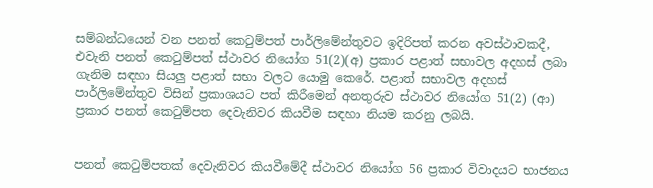සම්බන්ධයෙන් වන පනත් කෙටුම්පත් පාර්ලිමේන්තුවට ඉදිරිපත් කරන අවස්ථාවකදී, එවැනි පනත් කෙටුම්පත් ස්ථාවර නියෝග 51(2)(අ) ප්‍රකාර පළාත් සභාවල අදහස් ලබා ගැනිම සඳහා සියලු පළාත් සභා වලට යොමු කෙරේ. පළාත් සභාවල අදහස් පාර්ලිමේන්තුව විසින් ප්‍රකාශයට පත් කිරීමෙන් අනතුරුව ස්ථාවර නියෝග 51(2) (ආ) ප්‍රකාර පනත් කෙටුම්පත දෙවැනිවර කියවීම සඳහා නියම කරනු ලබයි.


පනත් කෙටුම්පතක් දෙවැනිවර කියවීමේදී ස්ථාවර නියෝග 56 ප්‍රකාර විවාදයට භාජනය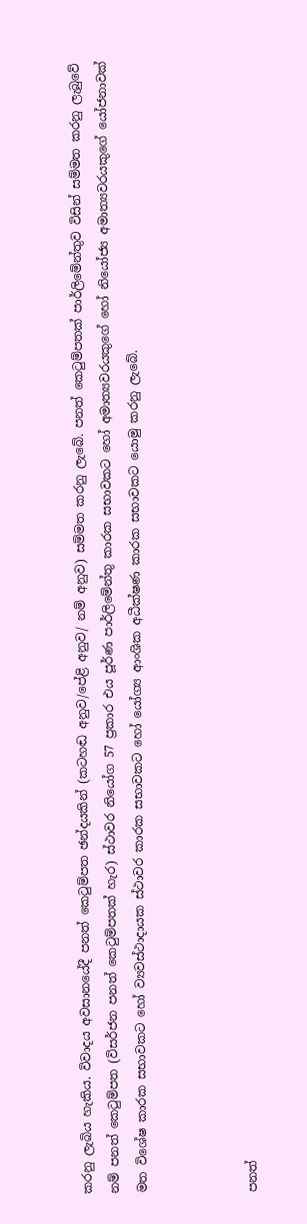කරනු ලැබිය හැකිය. විවාදය අවසානයේදී පනත් කෙටුම්පත ඡන්දයකින් (කටහඬ අනුව/පේළි අනුව/ නම් අනුව) සම්මත කරනු ලැබේ. පනත් කෙටුම්පතක් පාර්ලිමේන්තුව විසින් සම්මත කරනු ලැබුවේ නම් පනත් කෙටුම්පත (විසර්ජන පනත් කෙටුම්පතක් හැර) ස්ථාවර නියෝග 57 ප්‍රකාර එය පූර්ණ පාර්ලිමේන්තු කාරක සභාවකට හෝ අමාත්‍යවරයකුගේ හෝ නියෝජ්‍ය අමාත්‍යවරයකුගේ යෝජනාවක් මත විශේෂ කාරක සභාවකට හෝ ව්‍යවස්ථාදායක ස්ථාවර කාරක සභාවකට හෝ යෝග්‍ය ආංශික අධීක්ෂණ කාරක සභාවකට යොමු කරනු ලැබේ.



පනත්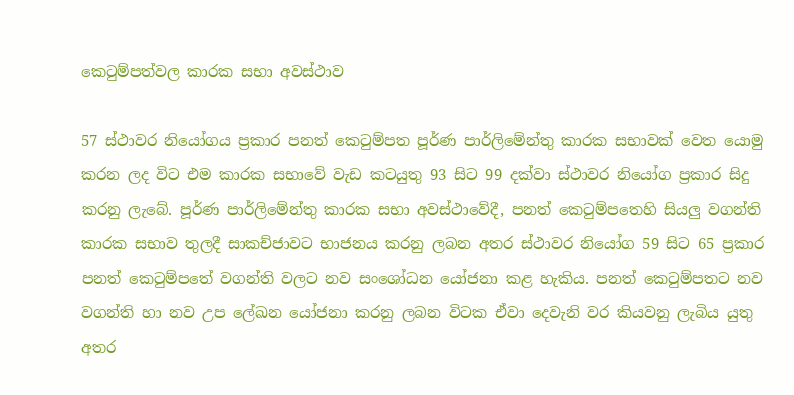කෙටුම්පත්වල කාරක සභා අවස්ථාව

57 ස්ථාවර නියෝගය ප්‍රකාර පනත් කෙටුම්පත පූර්ණ පාර්ලිමේන්තු කාරක සභාවක් වෙත යොමු කරන ලද විට එම කාරක සභාවේ වැඩ කටයුතු 93 සිට 99 දක්වා ස්ථාවර නියෝග ප්‍රකාර සිදු කරනු ලැබේ. පූර්ණ පාර්ලිමේන්තු කාරක සභා අවස්ථා‍වේදී, පනත් කෙටුම්පතෙහි සියලු වගන්ති කාරක සභාව තුලදී සාකච්ජාවට භාජනය කරනු ලබන අතර ස්ථාවර නියෝග 59 සිට 65 ප්‍රකාර පනත් කෙටුම්පතේ වගන්ති වලට නව සංශෝධන යෝජනා කළ හැකිය. පනත් කෙටුම්පතට නව වගන්ති හා නව උප ලේඛන යෝජනා කරනු ලබන විටක ඒවා දෙවැනි වර කියවනු ලැබිය යුතු අතර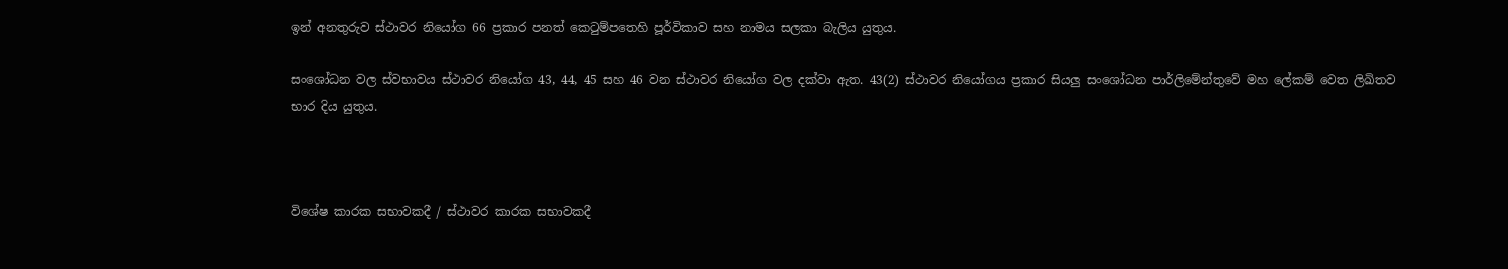ඉන් අනතුරුව ස්ථාවර නියෝග 66 ප්‍රකාර පනත් කෙටුම්පතෙහි පූර්විකාව සහ නාමය සලකා බැලිය යුතුය.

සංශෝධන වල ස්වභාවය ස්ථාවර නියෝග 43, 44, 45 සහ 46 වන ස්ථාවර නියෝග වල දක්වා ඇත. 43(2) ස්ථාවර නියෝගය ප්‍රකාර සියලු සංශෝධන පාර්ලිමේන්තුවේ මහ ලේකම් වෙත ලිඛිතව භාර දිය යුතුය.



විශේෂ කාරක සභාවකදී / ස්ථාවර කාරක සභාවකදී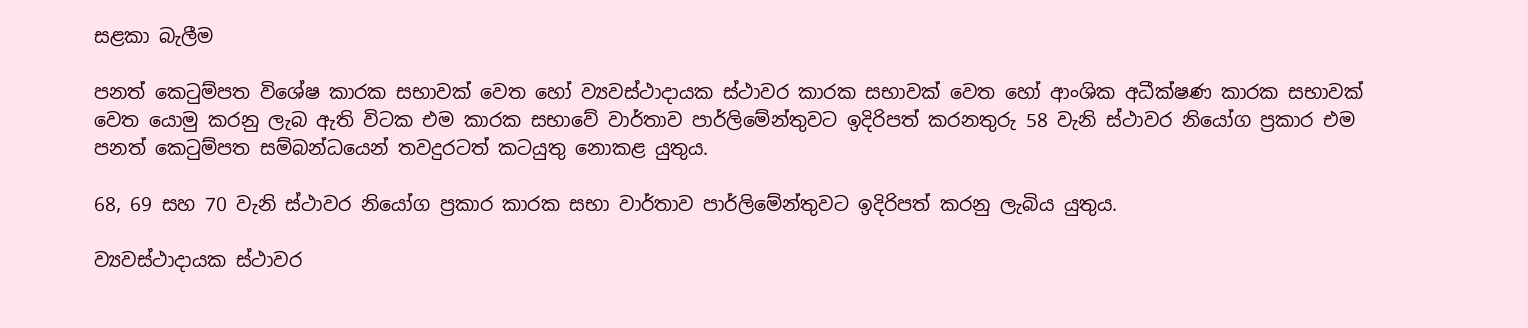සළකා බැලීම

පනත් කෙටුම්පත විශේෂ කාරක සභාවක් වෙත හෝ ව්‍යවස්ථාදායක ස්ථාවර කාරක සභාවක් වෙත හෝ ආංශික අධීක්ෂණ කාරක සභාවක් වෙත යොමු කරනු ලැබ ඇති විටක එම කාරක සභාවේ වාර්තාව පාර්ලිමේන්තුවට ඉදිරිපත් කරනතුරු 58 වැනි ස්ථාවර නියෝග ප්‍රකාර එම පනත් කෙටුම්පත සම්බන්ධයෙන් තවදුරටත් කටයුතු නොකළ යුතුය.

68, 69 සහ 70 වැනි ස්ථාවර නියෝග ප්‍රකාර කාරක සභා වාර්තාව පාර්ලිමේන්තුවට ඉදිරිපත් කරනු ලැබිය යුතුය.

ව්‍යවස්ථාදායක ස්ථාවර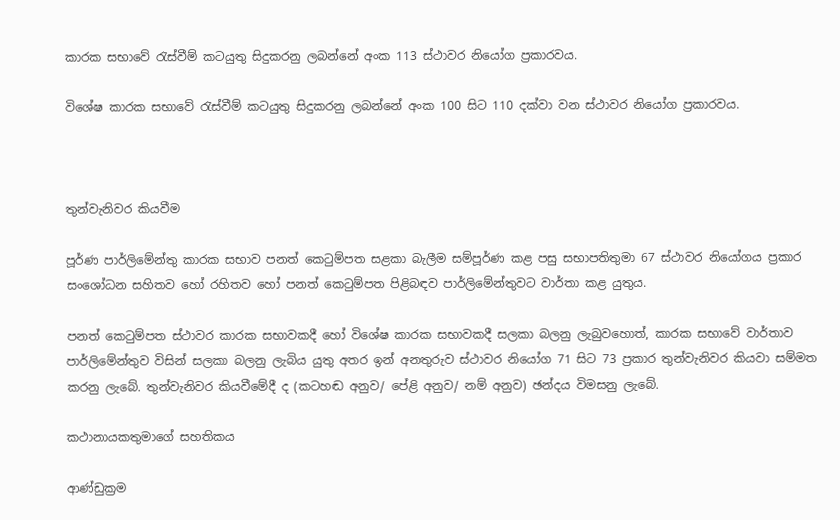කාරක සභාවේ රැස්වීම් කටයුතු සිදුකරනු ලබන්නේ අංක 113 ස්ථාවර නියෝග ප්‍රකාරවය.

විශේෂ කාරක සභාවේ රැස්වීම් කටයුතු සිදුකරනු ලබන්නේ අංක 100 සිට 110 දක්වා වන ස්ථාවර නියෝග ප්‍රකාරවය.



තුන්වැනිවර කියවීම

පූර්ණ පාර්ලිමේන්තු කාරක සභාව පනත් කෙටුම්පත සළකා බැලීම සම්පූර්ණ කළ පසු සභාපතිතුමා 67 ස්ථාවර නියෝගය ප්‍රකාර සංශෝධන සහිතව හෝ රහිතව හෝ පනත් කෙටුම්පත පිළිබඳව පාර්ලිමේන්තුවට වාර්තා කළ යුතුය.

පනත් කෙටුම්පත ස්ථාවර කාරක සභාවකදී හෝ විශේෂ කාරක සභාවකදී සලකා බලනු ලැබුවහොත්, කාරක සභාවේ වාර්තාව පාර්ලිමේන්තුව විසින් සලකා බලනු ලැබිය යුතු අතර ඉන් අනතුරුව ස්ථාවර නියෝග 71 සිට 73 ප්‍රකාර තුන්වැනිවර කියවා සම්මත කරනු ලැබේ. තුන්වැනිවර කියවීමේදී ද (කටහඬ අනුව/ පේළි අනුව/ නම් අනුව) ඡන්දය විමසනු ලැබේ.

කථානායකතුමාගේ සහතිකය

ආණ්ඩුක්‍රම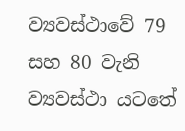ව්‍යවස්ථාවේ 79 සහ 80 වැනි ව්‍යවස්ථා යටතේ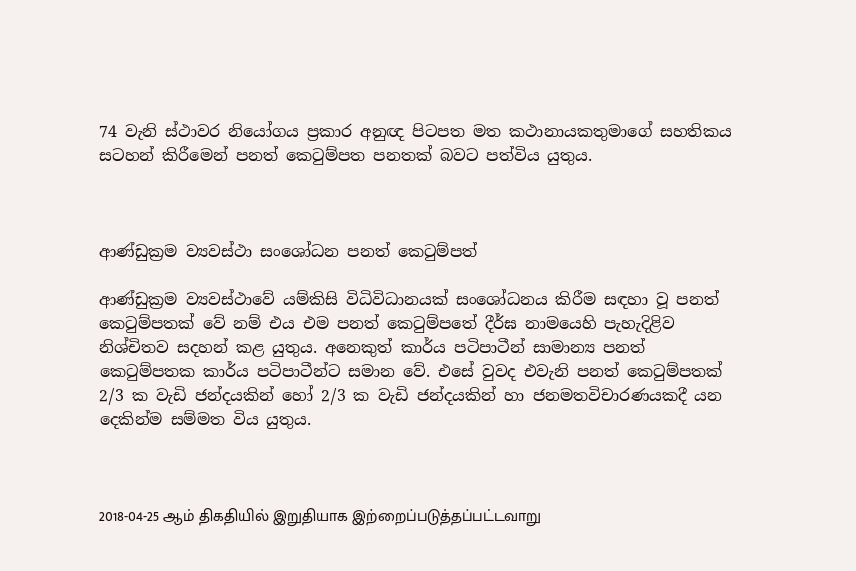74 වැනි ස්ථාවර නියෝගය ප්‍රකාර අනුඥ පිටපත මත කථානායකතුමාගේ සහතිකය සටහන් කිරීමෙන් පනත් කෙටුම්පත පනතක් බවට පත්විය යුතුය.



ආණ්ඩුක්‍රම ව්‍යවස්ථා සංශෝධන පනත් කෙටුම්පත්

ආණ්ඩුක්‍රම ව්‍යවස්ථාවේ යම්කිසි විධිවිධානයක් සංශෝධනය කිරීම සඳහා වූ පනත් කෙටුම්පතක් වේ නම් එය එම පනත් කෙටුම්පතේ දීර්ඝ නාම‍යෙහි පැහැදිළිව නිශ්චිතව සදහන් කළ යුතුය. අනෙකුත් කාර්ය පටිපාටීන් සාමාන්‍ය පනත් කෙටුම්පතක කාර්ය පටිපාටීන්ට සමාන වේ. එසේ වුවද එවැනි පනත් කෙටුම්පතක් 2/3 ක වැඩි ජන්දයකින් හෝ 2/3 ක වැඩි ජන්දයකින් හා ජනමතවිචාරණයකදී යන දෙකින්ම සම්මත විය යුතුය.



2018-04-25 ஆம் திகதியில் இறுதியாக இற்றைப்படுத்தப்பட்டவாறு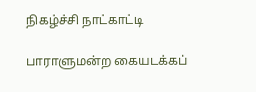நிகழ்ச்சி நாட்காட்டி

பாராளுமன்ற கையடக்கப்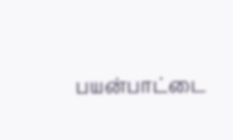பயன்பாட்டை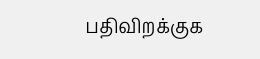பதிவிறக்குக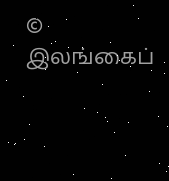© இலங்கைப்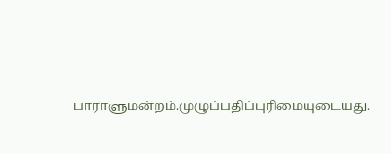பாராளுமன்றம்.முழுப்பதிப்புரிமையுடையது.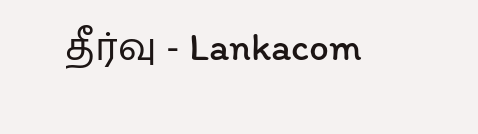தீர்வு - Lankacom